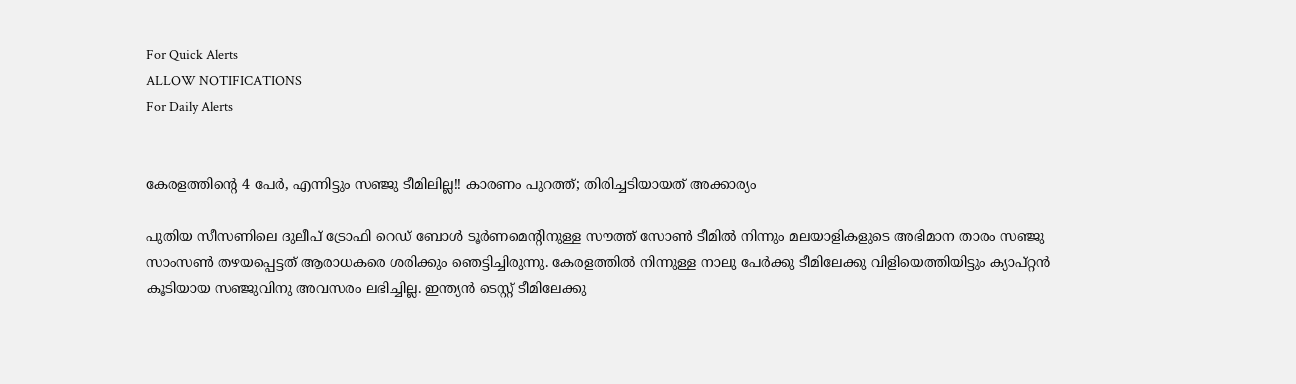For Quick Alerts
ALLOW NOTIFICATIONS
For Daily Alerts


കേരളത്തിന്റെ 4 പേര്‍, എന്നിട്ടും സഞ്ജു ടീമിലില്ല!! കാരണം പുറത്ത്; തിരിച്ചടിയായത് അക്കാര്യം

പുതിയ സീസണിലെ ദുലീപ് ട്രോഫി റെഡ് ബോള്‍ ടൂര്‍ണമെന്റിനുള്ള സൗത്ത് സോണ്‍ ടീമില്‍ നിന്നും മലയാളികളുടെ അഭിമാന താരം സഞ്ജു സാംസണ്‍ തഴയപ്പെട്ടത് ആരാധകരെ ശരിക്കും ഞെട്ടിച്ചിരുന്നു. കേരളത്തില്‍ നിന്നുള്ള നാലു പേര്‍ക്കു ടീമിലേക്കു വിളിയെത്തിയിട്ടും ക്യാപ്റ്റന്‍ കൂടിയായ സഞ്ജുവിനു അവസരം ലഭിച്ചില്ല. ഇന്ത്യന്‍ ടെസ്റ്റ് ടീമിലേക്കു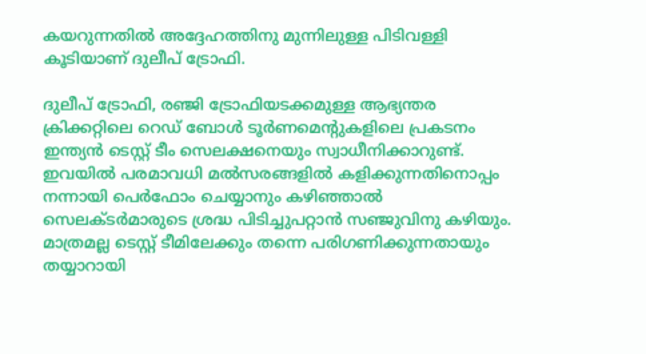കയറുന്നതില്‍ അദ്ദേഹത്തിനു മുന്നിലുള്ള പിടിവള്ളി കൂടിയാണ് ദുലീപ് ട്രോഫി.

ദുലീപ് ട്രോഫി, രഞ്ജി ട്രോഫിയടക്കമുള്ള ആഭ്യന്തര ക്രിക്കറ്റിലെ റെഡ് ബോള്‍ ടൂര്‍ണമെന്റുകളിലെ പ്രകടനം ഇന്ത്യന്‍ ടെസ്റ്റ് ടീം സെലക്ഷനെയും സ്വാധീനിക്കാറുണ്ട്. ഇവയില്‍ പരമാവധി മല്‍സരങ്ങളില്‍ കളിക്കുന്നതിനൊപ്പം നന്നായി പെര്‍ഫോം ചെയ്യാനും കഴിഞ്ഞാല്‍ സെലക്ടര്‍മാരുടെ ശ്രദ്ധ പിടിച്ചുപറ്റാന്‍ സഞ്ജുവിനു കഴിയും. മാത്രമല്ല ടെസ്റ്റ് ടീമിലേക്കും തന്നെ പരിഗണിക്കുന്നതായും തയ്യാറായി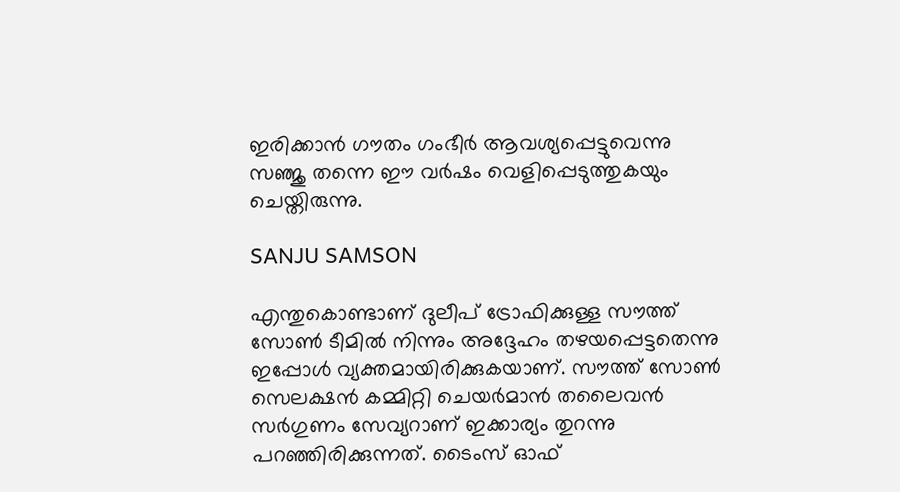ഇരിക്കാന്‍ ഗൗതം ഗംഭീര്‍ ആവശ്യപ്പെട്ടുവെന്നു സഞ്ജു തന്നെ ഈ വര്‍ഷം വെളിപ്പെടുത്തുകയും ചെയ്തിരുന്നു.

SANJU SAMSON

എന്തുകൊണ്ടാണ് ദുലീപ് ട്രോഫിക്കുള്ള സൗത്ത് സോണ്‍ ടീമില്‍ നിന്നും അദ്ദേഹം തഴയപ്പെട്ടതെന്നു ഇപ്പോള്‍ വ്യക്തമായിരിക്കുകയാണ്. സൗത്ത് സോണ്‍ സെലക്ഷന്‍ കമ്മിറ്റി ചെയര്‍മാന്‍ തലൈവന്‍ സര്‍ഗുണം സേവ്യറാണ് ഇക്കാര്യം തുറന്നു പറഞ്ഞിരിക്കുന്നത്. ടൈംസ് ഓഫ്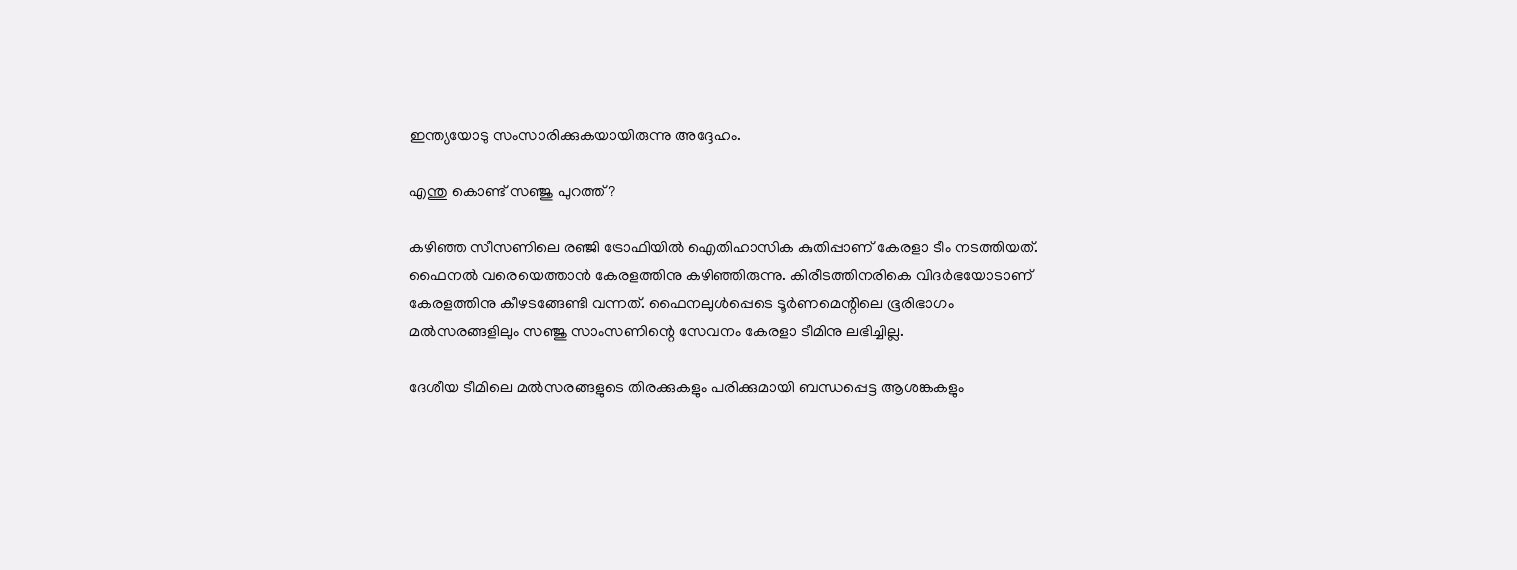ഇന്ത്യയോടു സംസാരിക്കുകയായിരുന്നു അദ്ദേഹം.

എന്തു കൊണ്ട് സഞ്ജു പുറത്ത്?

കഴിഞ്ഞ സീസണിലെ രഞ്ജി ട്രോഫിയില്‍ ഐതിഹാസിക കുതിപ്പാണ് കേരളാ ടീം നടത്തിയത്. ഫൈനല്‍ വരെയെത്താന്‍ കേരളത്തിനു കഴിഞ്ഞിരുന്നു. കിരീടത്തിനരികെ വിദര്‍ഭയോടാണ് കേരളത്തിനു കീഴടങ്ങേണ്ടി വന്നത്. ഫൈനലുള്‍പ്പെടെ ടൂര്‍ണമെന്റിലെ ഭൂരിഭാഗം മല്‍സരങ്ങളിലും സഞ്ജു സാംസണിന്റെ സേവനം കേരളാ ടീമിനു ലഭിച്ചില്ല.

ദേശീയ ടീമിലെ മല്‍സരങ്ങളുടെ തിരക്കുകളും പരിക്കുമായി ബന്ധപ്പെട്ട ആശങ്കകളും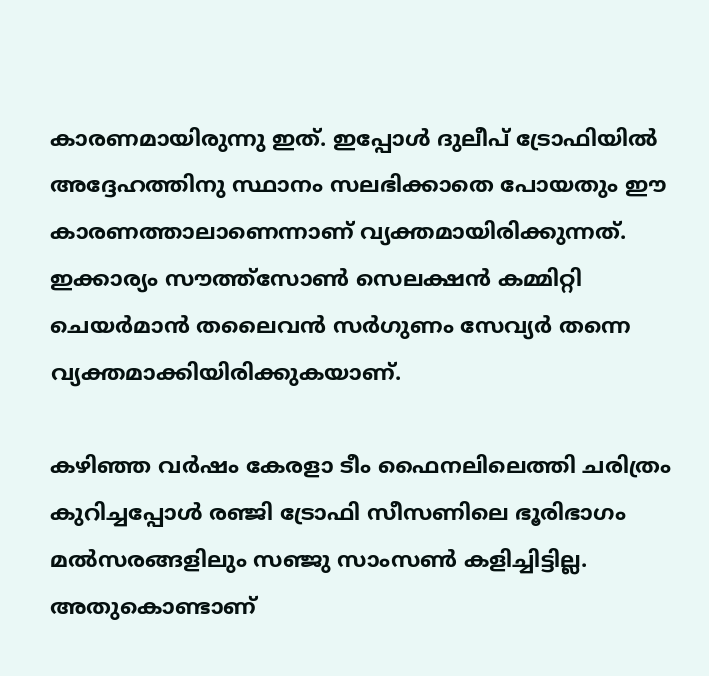കാരണമായിരുന്നു ഇത്. ഇപ്പോള്‍ ദുലീപ് ട്രോഫിയില്‍ അദ്ദേഹത്തിനു സ്ഥാനം സലഭിക്കാതെ പോയതും ഈ കാരണത്താലാണെന്നാണ് വ്യക്തമായിരിക്കുന്നത്. ഇക്കാര്യം സൗത്ത്‌സോണ്‍ സെലക്ഷന്‍ കമ്മിറ്റി ചെയര്‍മാന്‍ തലൈവന്‍ സര്‍ഗുണം സേവ്യര്‍ തന്നെ വ്യക്തമാക്കിയിരിക്കുകയാണ്.

കഴിഞ്ഞ വര്‍ഷം കേരളാ ടീം ഫൈനലിലെത്തി ചരിത്രം കുറിച്ചപ്പോള്‍ രഞ്ജി ട്രോഫി സീസണിലെ ഭൂരിഭാഗം മല്‍സരങ്ങളിലും സഞ്ജു സാംസണ്‍ കളിച്ചിട്ടില്ല. അതുകൊണ്ടാണ്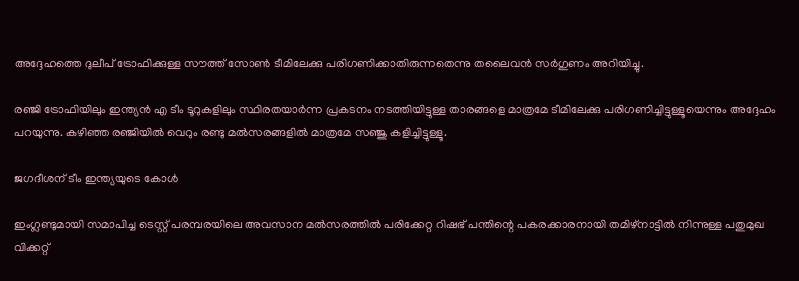അദ്ദേഹത്തെ ദുലീപ് ട്രോഫിക്കുള്ള സൗത്ത് സോണ്‍ ടീമിലേക്കു പരിഗണിക്കാതിരുന്നതെന്നു തലൈവന്‍ സര്‍ഗുണം അറിയിച്ചു.

രഞ്ജി ട്രോഫിയിലും ഇന്ത്യന്‍ എ ടീം ടൂറുകളിലും സ്ഥിരതയാര്‍ന്ന പ്രകടനം നടത്തിയിട്ടുള്ള താരങ്ങളെ മാത്രമേ ടീമിലേക്കു പരിഗണിച്ചിട്ടുള്ളൂയെന്നും അദ്ദേഹം പറയുന്നു. കഴിഞ്ഞ രഞ്ജിയില്‍ വെറും രണ്ടു മല്‍സരങ്ങളില്‍ മാത്രമേ സഞ്ജു കളിച്ചിട്ടുള്ളൂ.

ജഗദീശന് ടീം ഇന്ത്യയുടെ കോള്‍

ഇംഗ്ലണ്ടുമായി സമാപിച്ച ടെസ്റ്റ് പരമ്പരയിലെ അവസാന മല്‍സരത്തില്‍ പരിക്കേറ്റ റിഷഭ് പന്തിന്റെ പകരക്കാരനായി തമിഴ്‌നാട്ടില്‍ നിന്നുള്ള പതുമുഖ വിക്കറ്റ്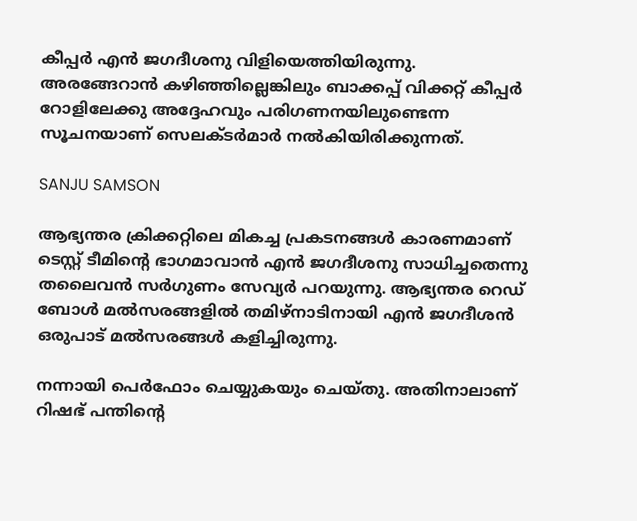കീപ്പര്‍ എന്‍ ജഗദീശനു വിളിയെത്തിയിരുന്നു. അരങ്ങേറാന്‍ കഴിഞ്ഞില്ലെങ്കിലും ബാക്കപ്പ് വിക്കറ്റ് കീപ്പര്‍ റോളിലേക്കു അദ്ദേഹവും പരിഗണനയിലുണ്ടെന്ന സൂചനയാണ് സെലക്ടര്‍മാര്‍ നല്‍കിയിരിക്കുന്നത്.

SANJU SAMSON

ആഭ്യന്തര ക്രിക്കറ്റിലെ മികച്ച പ്രകടനങ്ങള്‍ കാരണമാണ് ടെസ്റ്റ് ടീമിന്റെ ഭാഗമാവാന്‍ എന്‍ ജഗദീശനു സാധിച്ചതെന്നു തലൈവന്‍ സര്‍ഗുണം സേവ്യര്‍ പറയുന്നു. ആഭ്യന്തര റെഡ് ബോള്‍ മല്‍സരങ്ങളില്‍ തമിഴ്‌നാടിനായി എന്‍ ജഗദീശന്‍ ഒരുപാട് മല്‍സരങ്ങള്‍ കളിച്ചിരുന്നു.

നന്നായി പെര്‍ഫോം ചെയ്യുകയും ചെയ്തു. അതിനാലാണ് റിഷഭ് പന്തിന്റെ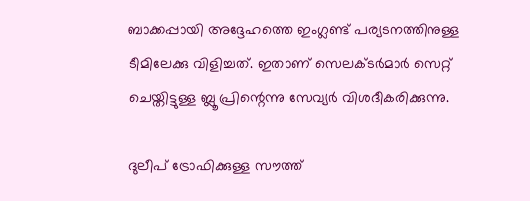ബാക്കപ്പായി അദ്ദേഹത്തെ ഇംഗ്ലണ്ട് പര്യടനത്തിനുള്ള ടീമിലേക്കു വിളിച്ചത്. ഇതാണ് സെലക്ടര്‍മാര്‍ സെറ്റ് ചെയ്തിട്ടുള്ള ബ്ലൂ പ്രിന്റെന്നു സേവ്യര്‍ വിശദീകരിക്കുന്നു.

ദുലീപ് ട്രോഫിക്കുള്ള സൗത്ത്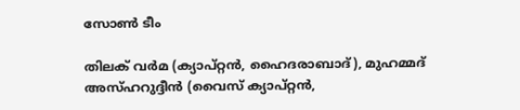സോണ്‍ ടീം

തിലക് വര്‍മ (ക്യാപ്റ്റന്‍, ഹൈദരാബാദ്), മുഹമ്മദ് അസ്ഹറുദ്ദീന്‍ (വൈസ് ക്യാപ്റ്റന്‍,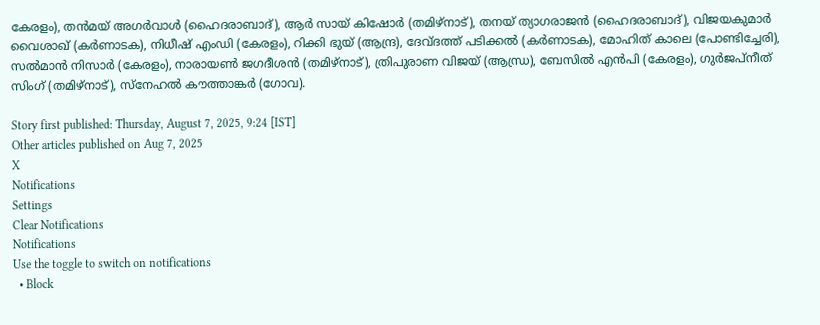കേരളം), തന്‍മയ് അഗര്‍വാള്‍ (ഹൈദരാബാദ്), ആര്‍ സായ് കിഷോര്‍ (തമിഴ്നാട്), തനയ് ത്യാഗരാജന്‍ (ഹൈദരാബാദ്), വിജയകുമാര്‍ വൈശാഖ് (കര്‍ണാടക), നിധീഷ് എംഡി (കേരളം), റിക്കി ഭുയ് (ആന്ദ്ര), ദേവ്ദത്ത് പടിക്കല്‍ (കര്‍ണാടക), മോഹിത് കാലെ (പോണ്ടിച്ചേരി), സല്‍മാന്‍ നിസാര്‍ (കേരളം), നാരായണ്‍ ജഗദീശന്‍ (തമിഴ്‌നാട്), ത്രിപുരാണ വിജയ് (ആന്ധ്ര), ബേസില്‍ എന്‍പി (കേരളം), ഗുര്‍ജപ്‌നീത് സിംഗ് (തമിഴ്‌നാട്), സ്‌നേഹല്‍ കൗത്താങ്കര്‍ (ഗോവ).

Story first published: Thursday, August 7, 2025, 9:24 [IST]
Other articles published on Aug 7, 2025
X
Notifications
Settings
Clear Notifications
Notifications
Use the toggle to switch on notifications
  • Block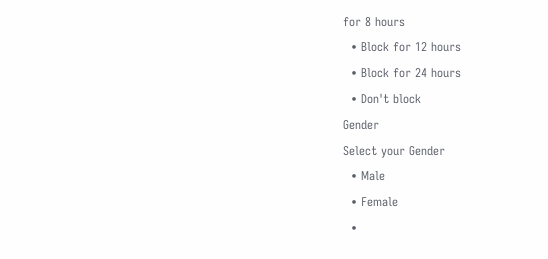for 8 hours
  • Block for 12 hours
  • Block for 24 hours
  • Don't block
Gender
Select your Gender
  • Male
  • Female
  •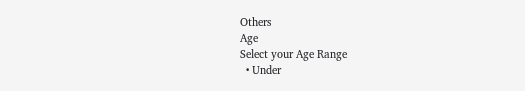Others
Age
Select your Age Range
  • Under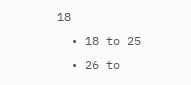18
  • 18 to 25
  • 26 to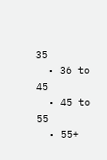35
  • 36 to 45
  • 45 to 55
  • 55+